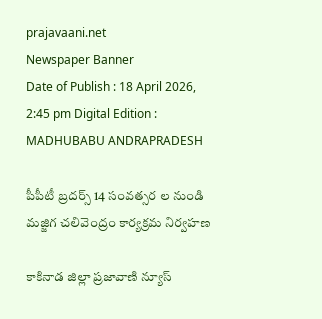prajavaani.net
Newspaper Banner
Date of Publish : 18 April 2026, 2:45 pm Digital Edition : MADHUBABU ANDRAPRADESH

పీపీటీ బ్రదర్స్ 14 సంవత్సర ల నుండి మజ్జిగ చలివెంద్రం కార్యక్రమ నిర్వహణ

కాకినాడ జిల్లా ప్రజావాణి న్యూస్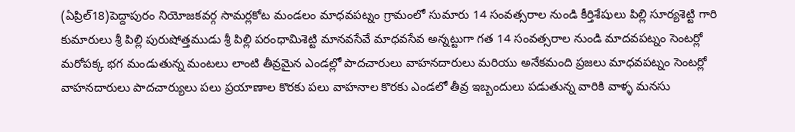(ఏప్రిల్18)పెద్దాపురం నియోజకవర్గ సామర్లకోట మండలం మాధవపట్నం గ్రామంలో సుమారు 14 సంవత్సరాల నుండి కీర్తిశేషులు పిల్లి సూర్యశెట్టి గారి కుమారులు శ్రీ పిల్లి పురుషోత్తముడు శ్రీ పిల్లి పరంధామిశెట్టి మానవసేవే మాధవసేవ అన్నట్టుగా గత 14 సంవత్సరాల నుండి మాదవపట్నం సెంటర్లో మరోపక్క భగ మండుతున్న మంటలు లాంటి తీవ్రమైన ఎండల్లో పాదచారులు వాహనదారులు మరియు అనేకమంది ప్రజలు మాధవపట్నం సెంటర్లో వాహనదారులు పాదచార్యులు పలు ప్రయాణాల కొరకు పలు వాహనాల కొరకు ఎండలో తీవ్ర ఇబ్బందులు పడుతున్న వారికి వాళ్ళ మనసు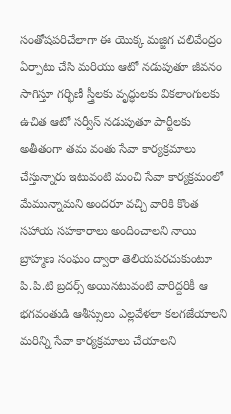సంతోషపరిచేలాగా ఈ యొక్క మజ్జిగ చలివేంద్రం ఏర్పాటు చేసి మరియు ఆటో నడుపుతూ జీవనం సాగిస్తూ గర్భిణీ స్త్రీలకు వృద్ధులకు వికలాంగులకు ఉచిత ఆటో సర్వీస్ నడుపుతూ పార్టీలకు అతీతంగా తమ వంతు సేవా కార్యక్రమాలు చేస్తున్నారు ఇటువంటి మంచి సేవా కార్యక్రమంలో మేమున్నామని అందరూ వచ్చి వారికి కొంత సహాయ సహకారాలు అందించాలని నాయి బ్రాహ్మణ సంఘం ద్వారా తెలియపరచుకుంటూ పి.పి.టి బ్రదర్స్ అయినటువంటి వారిద్దరికీ ఆ భగవంతుడి ఆశీస్సులు ఎల్లవేళలా కలగజేయాలని మరిన్ని సేవా కార్యక్రమాలు చేయాలని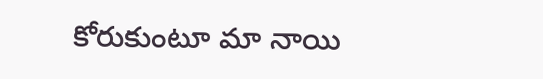కోరుకుంటూ మా నాయి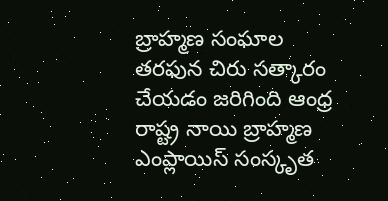బ్రాహ్మణ సంఘాల తరఫున చిరు సత్కారం చేయడం జరిగింది ఆంధ్ర రాష్ట్ర నాయి బ్రాహ్మణ ఎంప్లాయిస్ సంస్కృత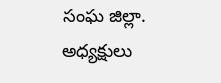సంఘ జిల్లా. అధ్యక్షులు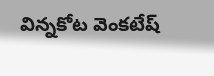విన్నకోట వెంకటేష్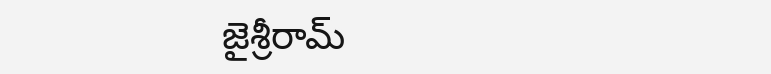జైశ్రీరామ్